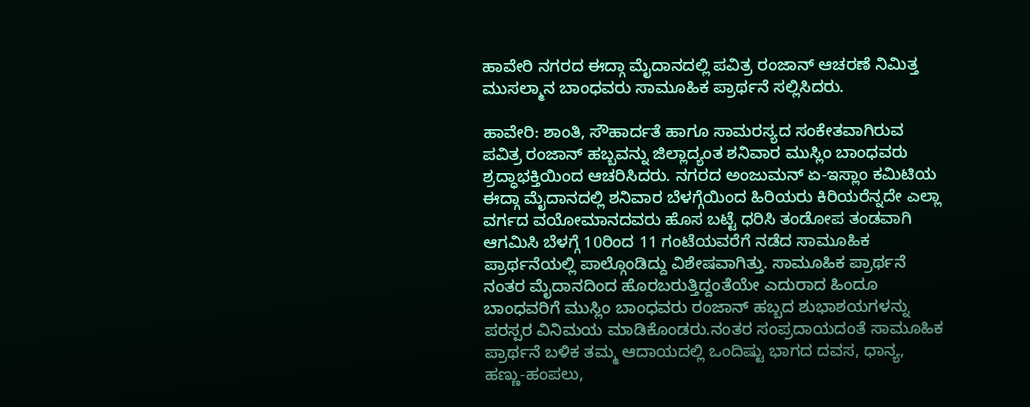ಹಾವೇರಿ ನಗರದ ಈದ್ಗಾ ಮೈದಾನದಲ್ಲಿ ಪವಿತ್ರ ರಂಜಾನ್ ಆಚರಣೆ ನಿಮಿತ್ತ ಮುಸಲ್ಮಾನ ಬಾಂಧವರು ಸಾಮೂಹಿಕ ಪ್ರಾರ್ಥನೆ ಸಲ್ಲಿಸಿದರು.

ಹಾವೇರಿ: ಶಾಂತಿ, ಸೌಹಾರ್ದತೆ ಹಾಗೂ ಸಾಮರಸ್ಯದ ಸಂಕೇತವಾಗಿರುವ ಪವಿತ್ರ ರಂಜಾನ್ ಹಬ್ಬವನ್ನು ಜಿಲ್ಲಾದ್ಯಂತ ಶನಿವಾರ ಮುಸ್ಲಿಂ ಬಾಂಧವರು ಶ್ರದ್ಧಾಭಕ್ತಿಯಿಂದ ಆಚರಿಸಿದರು. ನಗರದ ಅಂಜುಮನ್ ಏ-ಇಸ್ಲಾಂ ಕಮಿಟಿಯ ಈದ್ಗಾ ಮೈದಾನದಲ್ಲಿ ಶನಿವಾರ ಬೆಳಗ್ಗೆಯಿಂದ ಹಿರಿಯರು ಕಿರಿಯರೆನ್ನದೇ ಎಲ್ಲಾ ವರ್ಗದ ವಯೋಮಾನದವರು ಹೊಸ ಬಟ್ಟೆ ಧರಿಸಿ ತಂಡೋಪ ತಂಡವಾಗಿ ಆಗಮಿಸಿ ಬೆಳಗ್ಗೆ 10ರಿಂದ 11 ಗಂಟೆಯವರೆಗೆ ನಡೆದ ಸಾಮೂಹಿಕ ಪ್ರಾರ್ಥನೆಯಲ್ಲಿ ಪಾಲ್ಗೊಂಡಿದ್ದು ವಿಶೇಷವಾಗಿತ್ತು. ಸಾಮೂಹಿಕ ಪ್ರಾರ್ಥನೆ ನಂತರ ಮೈದಾನದಿಂದ ಹೊರಬರುತ್ತಿದ್ದಂತೆಯೇ ಎದುರಾದ ಹಿಂದೂ ಬಾಂಧವರಿಗೆ ಮುಸ್ಲಿಂ ಬಾಂಧವರು ರಂಜಾನ್ ಹಬ್ಬದ ಶುಭಾಶಯಗಳನ್ನು ಪರಸ್ಪರ ವಿನಿಮಯ ಮಾಡಿಕೊಂಡರು.ನಂತರ ಸಂಪ್ರದಾಯದಂತೆ ಸಾಮೂಹಿಕ ಪ್ರಾರ್ಥನೆ ಬಳಿಕ ತಮ್ಮ ಆದಾಯದಲ್ಲಿ ಒಂದಿಷ್ಟು ಭಾಗದ ದವಸ, ಧಾನ್ಯ, ಹಣ್ಣು-ಹಂಪಲು,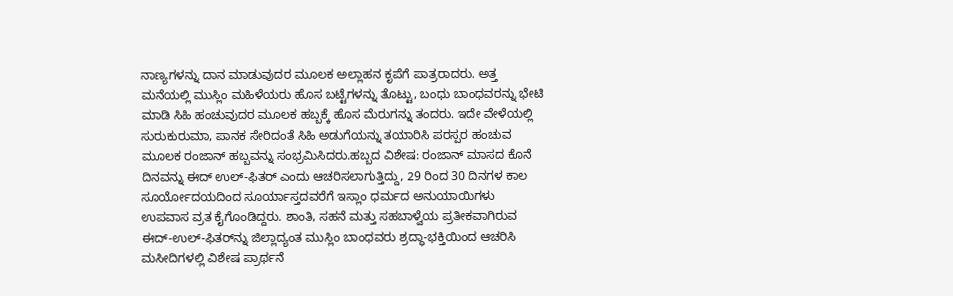ನಾಣ್ಯಗಳನ್ನು ದಾನ ಮಾಡುವುದರ ಮೂಲಕ ಅಲ್ಲಾಹನ ಕೃಪೆಗೆ ಪಾತ್ರರಾದರು. ಅತ್ತ ಮನೆಯಲ್ಲಿ ಮುಸ್ಲಿಂ ಮಹಿಳೆಯರು ಹೊಸ ಬಟ್ಟೆಗಳನ್ನು ತೊಟ್ಟು, ಬಂಧು ಬಾಂಧವರನ್ನು ಭೇಟಿ ಮಾಡಿ ಸಿಹಿ ಹಂಚುವುದರ ಮೂಲಕ ಹಬ್ಬಕ್ಕೆ ಹೊಸ ಮೆರುಗನ್ನು ತಂದರು. ಇದೇ ವೇಳೆಯಲ್ಲಿ ಸುರುಕುರುಮಾ, ಪಾನಕ ಸೇರಿದಂತೆ ಸಿಹಿ ಅಡುಗೆಯನ್ನು ತಯಾರಿಸಿ ಪರಸ್ಪರ ಹಂಚುವ ಮೂಲಕ ರಂಜಾನ್ ಹಬ್ಬವನ್ನು ಸಂಭ್ರಮಿಸಿದರು.ಹಬ್ಬದ ವಿಶೇಷ: ರಂಜಾನ್ ಮಾಸದ ಕೊನೆ ದಿನವನ್ನು ಈದ್ ಉಲ್-ಫಿತರ್ ಎಂದು ಆಚರಿಸಲಾಗುತ್ತಿದ್ದು, 29 ರಿಂದ 30 ದಿನಗಳ ಕಾಲ ಸೂರ್ಯೋದಯದಿಂದ ಸೂರ್ಯಾಸ್ತದವರೆಗೆ ಇಸ್ಲಾಂ ಧರ್ಮದ ಅನುಯಾಯಿಗಳು ಉಪವಾಸ ವ್ರತ ಕೈಗೊಂಡಿದ್ದರು. ಶಾಂತಿ, ಸಹನೆ ಮತ್ತು ಸಹಬಾಳ್ವೆಯ ಪ್ರತೀಕವಾಗಿರುವ ಈದ್-ಉಲ್-ಫಿತರ್‌ನ್ನು ಜಿಲ್ಲಾದ್ಯಂತ ಮುಸ್ಲಿಂ ಬಾಂಧವರು ಶ್ರದ್ಧಾ-ಭಕ್ತಿಯಿಂದ ಆಚರಿಸಿ ಮಸೀದಿಗಳಲ್ಲಿ ವಿಶೇಷ ಪ್ರಾರ್ಥನೆ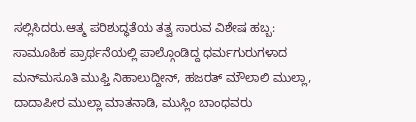ಸಲ್ಲಿಸಿದರು.ಆತ್ಮ ಪರಿಶುದ್ಧತೆಯ ತತ್ವ ಸಾರುವ ವಿಶೇಷ ಹಬ್ಬ: ಸಾಮೂಹಿಕ ಪ್ರಾರ್ಥನೆಯಲ್ಲಿ ಪಾಲ್ಗೊಂಡಿದ್ದ ಧರ್ಮಗುರುಗಳಾದ ಮನ್‌ಮಸೂತಿ ಮುಫ್ತಿ ನಿಹಾಲುದ್ದೀನ್, ಹಜರತ್ ಮೌಲಾಲಿ ಮುಲ್ಲಾ, ದಾದಾಪೀರ ಮುಲ್ಲಾ ಮಾತನಾಡಿ, ಮುಸ್ಲಿಂ ಬಾಂಧವರು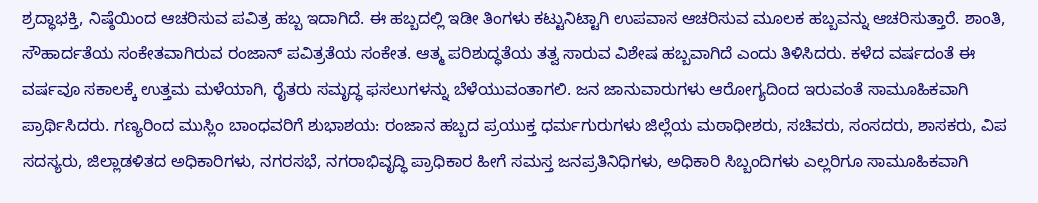ಶ್ರದ್ಧಾಭಕ್ತಿ, ನಿಷ್ಠೆಯಿಂದ ಆಚರಿಸುವ ಪವಿತ್ರ ಹಬ್ಬ ಇದಾಗಿದೆ. ಈ ಹಬ್ಬದಲ್ಲಿ ಇಡೀ ತಿಂಗಳು ಕಟ್ಟುನಿಟ್ಟಾಗಿ ಉಪವಾಸ ಆಚರಿಸುವ ಮೂಲಕ ಹಬ್ಬವನ್ನು ಆಚರಿಸುತ್ತಾರೆ. ಶಾಂತಿ, ಸೌಹಾರ್ದತೆಯ ಸಂಕೇತವಾಗಿರುವ ರಂಜಾನ್ ಪವಿತ್ರತೆಯ ಸಂಕೇತ. ಆತ್ಮ ಪರಿಶುದ್ಧತೆಯ ತತ್ವ ಸಾರುವ ವಿಶೇಷ ಹಬ್ಬವಾಗಿದೆ ಎಂದು ತಿಳಿಸಿದರು. ಕಳೆದ ವರ್ಷದಂತೆ ಈ ವರ್ಷವೂ ಸಕಾಲಕ್ಕೆ ಉತ್ತಮ ಮಳೆಯಾಗಿ, ರೈತರು ಸಮೃದ್ಧ ಫಸಲುಗಳನ್ನು ಬೆಳೆಯುವಂತಾಗಲಿ. ಜನ ಜಾನುವಾರುಗಳು ಆರೋಗ್ಯದಿಂದ ಇರುವಂತೆ ಸಾಮೂಹಿಕವಾಗಿ ಪ್ರಾರ್ಥಿಸಿದರು. ಗಣ್ಯರಿಂದ ಮುಸ್ಲಿಂ ಬಾಂಧವರಿಗೆ ಶುಭಾಶಯ: ರಂಜಾನ ಹಬ್ಬದ ಪ್ರಯುಕ್ತ ಧರ್ಮಗುರುಗಳು ಜಿಲ್ಲೆಯ ಮಠಾಧೀಶರು, ಸಚಿವರು, ಸಂಸದರು, ಶಾಸಕರು, ವಿಪ ಸದಸ್ಯರು, ಜಿಲ್ಲಾಡಳಿತದ ಅಧಿಕಾರಿಗಳು, ನಗರಸಭೆ, ನಗರಾಭಿವೃದ್ಧಿ ಪ್ರಾಧಿಕಾರ ಹೀಗೆ ಸಮಸ್ತ ಜನಪ್ರತಿನಿಧಿಗಳು, ಅಧಿಕಾರಿ ಸಿಬ್ಬಂದಿಗಳು ಎಲ್ಲರಿಗೂ ಸಾಮೂಹಿಕವಾಗಿ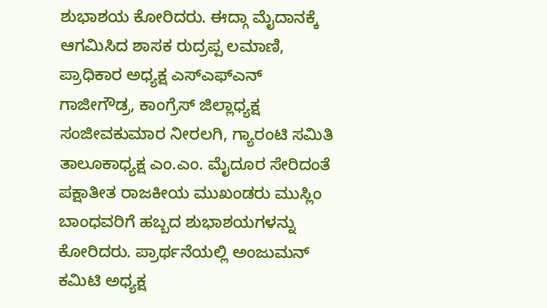ಶುಭಾಶಯ ಕೋರಿದರು. ಈದ್ಗಾ ಮೈದಾನಕ್ಕೆ ಆಗಮಿಸಿದ ಶಾಸಕ ರುದ್ರಪ್ಪ ಲಮಾಣಿ, ಪ್ರಾಧಿಕಾರ ಅಧ್ಯಕ್ಷ ಎಸ್‌ಎಫ್‌ಎನ್ ಗಾಜೀಗೌಡ್ರ, ಕಾಂಗ್ರೆಸ್ ಜಿಲ್ಲಾಧ್ಯಕ್ಷ ಸಂಜೀವಕುಮಾರ ನೀರಲಗಿ, ಗ್ಯಾರಂಟಿ ಸಮಿತಿ ತಾಲೂಕಾಧ್ಯಕ್ಷ ಎಂ.ಎಂ. ಮೈದೂರ ಸೇರಿದಂತೆ ಪಕ್ಷಾತೀತ ರಾಜಕೀಯ ಮುಖಂಡರು ಮುಸ್ಲಿಂ ಬಾಂಧವರಿಗೆ ಹಬ್ಬದ ಶುಭಾಶಯಗಳನ್ನು ಕೋರಿದರು. ಪ್ರಾರ್ಥನೆಯಲ್ಲಿ ಅಂಜುಮನ್ ಕಮಿಟಿ ಅಧ್ಯಕ್ಷ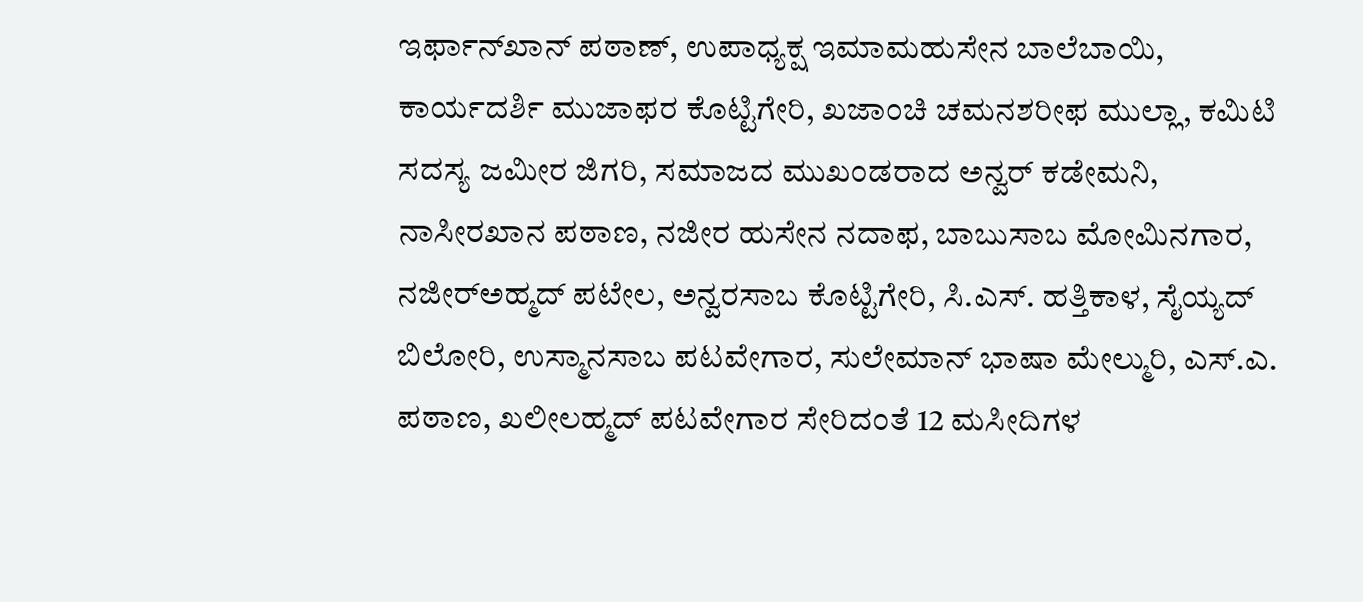ಇರ್ಫಾನ್‌ಖಾನ್ ಪಠಾಣ್, ಉಪಾಧ್ಯಕ್ಷ ಇಮಾಮಹುಸೇನ ಬಾಲೆಬಾಯಿ, ಕಾರ್ಯದರ್ಶಿ ಮುಜಾಫರ ಕೊಟ್ಟಿಗೇರಿ, ಖಜಾಂಚಿ ಚಮನಶರೀಫ ಮುಲ್ಲಾ, ಕಮಿಟಿ ಸದಸ್ಯ ಜಮೀರ ಜಿಗರಿ, ಸಮಾಜದ ಮುಖಂಡರಾದ ಅನ್ವರ್ ಕಡೇಮನಿ, ನಾಸೀರಖಾನ ಪಠಾಣ, ನಜೀರ ಹುಸೇನ ನದಾಫ, ಬಾಬುಸಾಬ ಮೋಮಿನಗಾರ, ನಜೀರ್‌ಅಹ್ಮದ್ ಪಟೇಲ, ಅನ್ವರಸಾಬ ಕೊಟ್ಟಿಗೇರಿ, ಸಿ.ಎಸ್. ಹತ್ತಿಕಾಳ, ಸೈಯ್ಯದ್ ಬಿಲೋರಿ, ಉಸ್ಮಾನಸಾಬ ಪಟವೇಗಾರ, ಸುಲೇಮಾನ್ ಭಾಷಾ ಮೇಲ್ಮುರಿ, ಎಸ್.ಎ. ಪಠಾಣ, ಖಲೀಲಹ್ಮದ್ ಪಟವೇಗಾರ ಸೇರಿದಂತೆ 12 ಮಸೀದಿಗಳ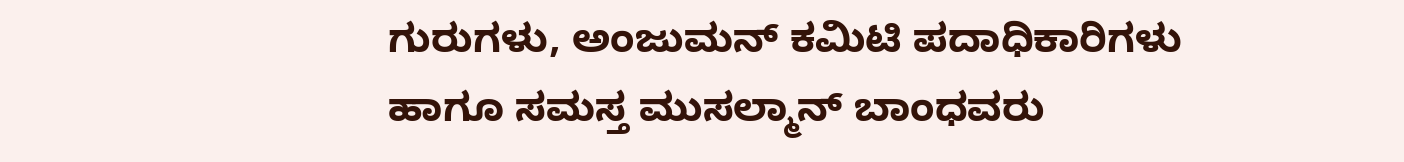ಗುರುಗಳು, ಅಂಜುಮನ್ ಕಮಿಟಿ ಪದಾಧಿಕಾರಿಗಳು ಹಾಗೂ ಸಮಸ್ತ ಮುಸಲ್ಮಾನ್ ಬಾಂಧವರು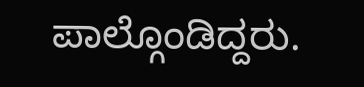ಪಾಲ್ಗೊಂಡಿದ್ದರು.